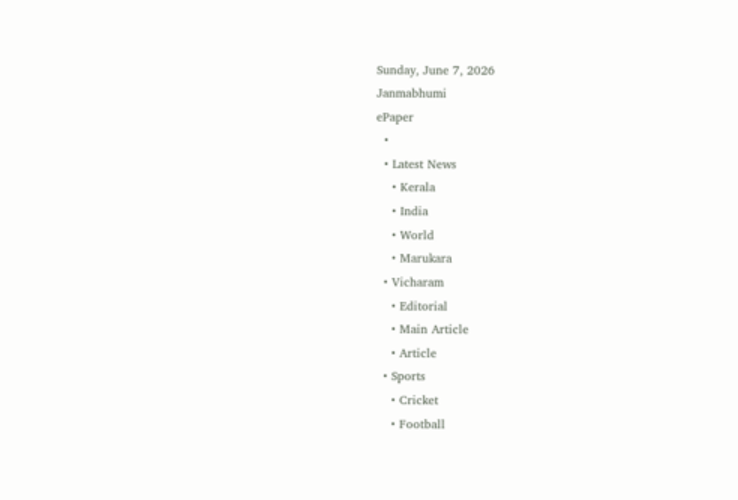Sunday, June 7, 2026
Janmabhumi
ePaper
  •
  • Latest News
    • Kerala
    • India
    • World
    • Marukara
  • Vicharam
    • Editorial
    • Main Article
    • Article
  • Sports
    • Cricket
    • Football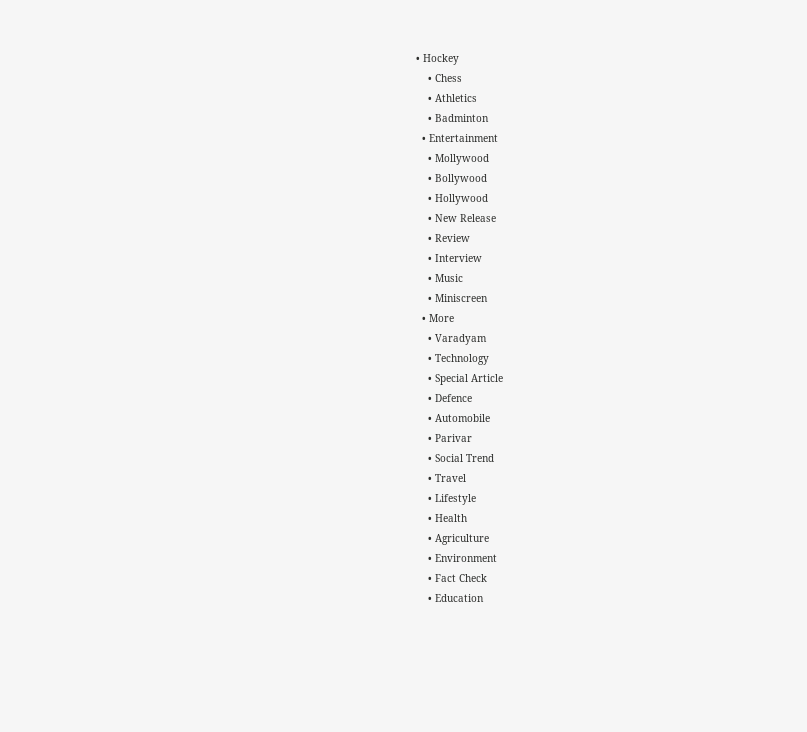• Hockey
    • Chess
    • Athletics
    • Badminton
  • Entertainment
    • Mollywood
    • Bollywood
    • Hollywood
    • New Release
    • Review
    • Interview
    • Music
    • Miniscreen
  • More
    • Varadyam
    • Technology
    • Special Article
    • Defence
    • Automobile
    • Parivar
    • Social Trend
    • Travel
    • Lifestyle
    • Health
    • Agriculture
    • Environment
    • Fact Check
    • Education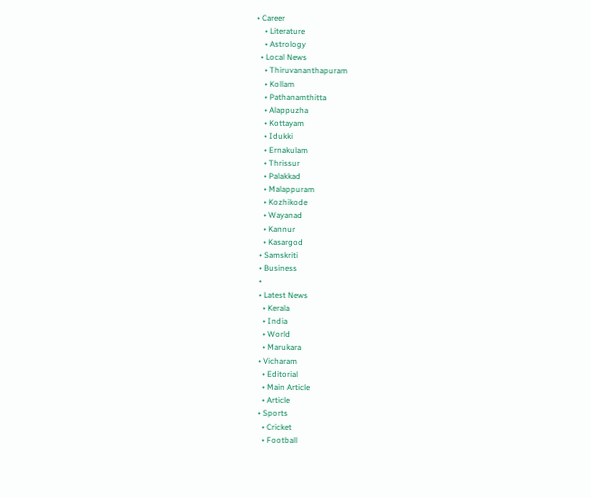• Career
    • Literature
    • Astrology
  • Local News
    • Thiruvananthapuram
    • Kollam
    • Pathanamthitta
    • Alappuzha
    • Kottayam
    • Idukki
    • Ernakulam
    • Thrissur
    • Palakkad
    • Malappuram
    • Kozhikode
    • Wayanad
    • Kannur
    • Kasargod
  • Samskriti
  • Business
  •
  • Latest News
    • Kerala
    • India
    • World
    • Marukara
  • Vicharam
    • Editorial
    • Main Article
    • Article
  • Sports
    • Cricket
    • Football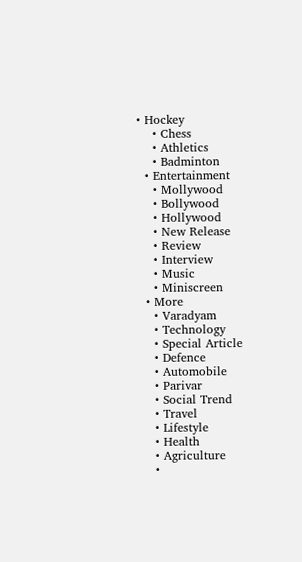• Hockey
    • Chess
    • Athletics
    • Badminton
  • Entertainment
    • Mollywood
    • Bollywood
    • Hollywood
    • New Release
    • Review
    • Interview
    • Music
    • Miniscreen
  • More
    • Varadyam
    • Technology
    • Special Article
    • Defence
    • Automobile
    • Parivar
    • Social Trend
    • Travel
    • Lifestyle
    • Health
    • Agriculture
    •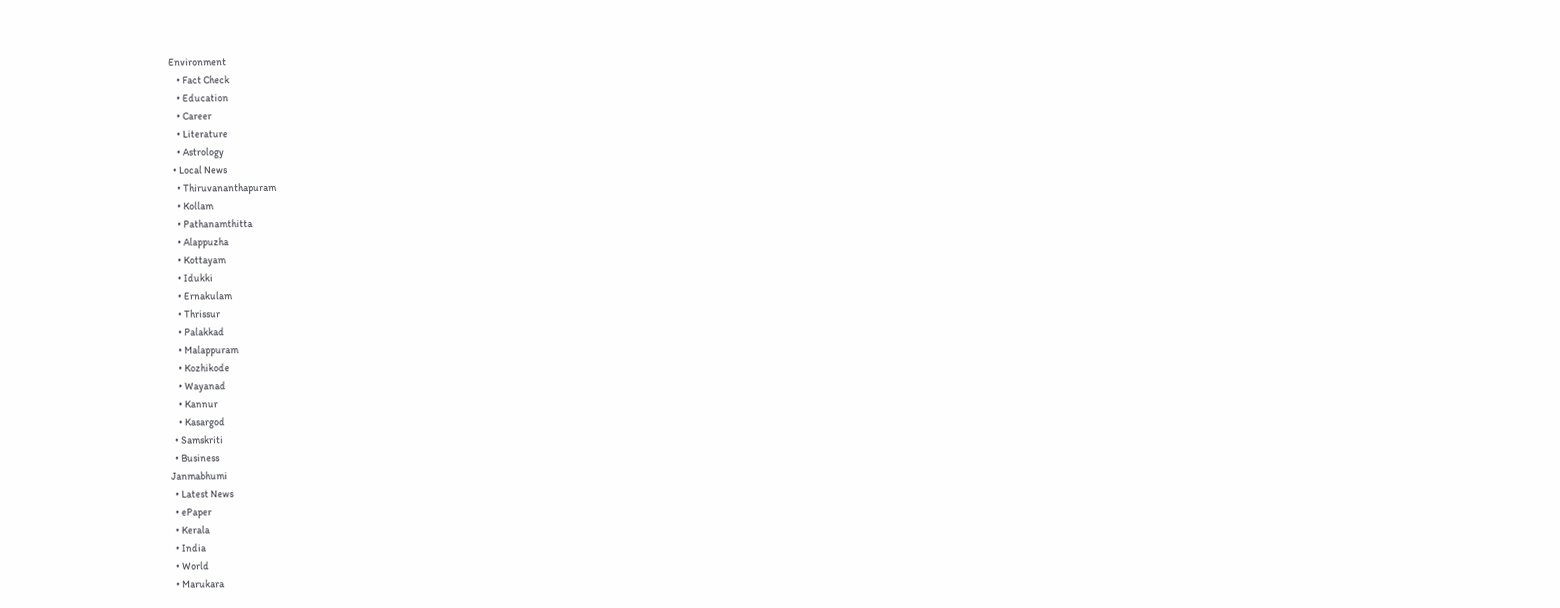Environment
    • Fact Check
    • Education
    • Career
    • Literature
    • Astrology
  • Local News
    • Thiruvananthapuram
    • Kollam
    • Pathanamthitta
    • Alappuzha
    • Kottayam
    • Idukki
    • Ernakulam
    • Thrissur
    • Palakkad
    • Malappuram
    • Kozhikode
    • Wayanad
    • Kannur
    • Kasargod
  • Samskriti
  • Business
Janmabhumi
  • Latest News
  • ePaper
  • Kerala
  • India
  • World
  • Marukara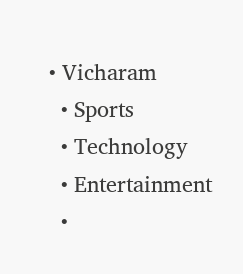• Vicharam
  • Sports
  • Technology
  • Entertainment
  •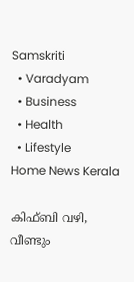Samskriti
  • Varadyam
  • Business
  • Health
  • Lifestyle
Home News Kerala

കിഫ്ബി വഴി, വീണ്ടും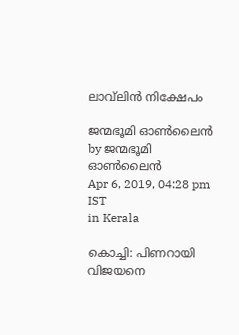ലാവ്‌ലിന്‍ നിക്ഷേപം

ജന്മഭൂമി ഓണ്‍ലൈന്‍ by ജന്മഭൂമി ഓണ്‍ലൈന്‍
Apr 6, 2019, 04:28 pm IST
in Kerala

കൊച്ചി: പിണറായി വിജയനെ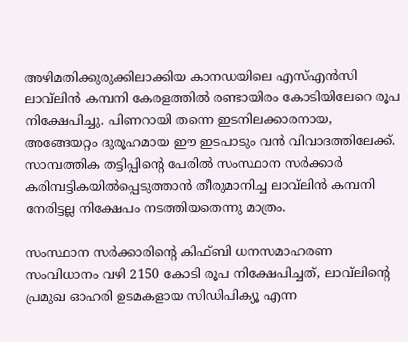അഴിമതിക്കുരുക്കിലാക്കിയ കാനഡയിലെ എസ്എന്‍സി ലാവ്‌ലിന്‍ കമ്പനി കേരളത്തില്‍ രണ്ടായിരം കോടിയിലേറെ രൂപ നിക്ഷേപിച്ചു. പിണറായി തന്നെ ഇടനിലക്കാരനായ, അങ്ങേയറ്റം ദുരൂഹമായ ഈ ഇടപാടും വന്‍ വിവാദത്തിലേക്ക്. സാമ്പത്തിക തട്ടിപ്പിന്റെ പേരില്‍ സംസ്ഥാന സര്‍ക്കാര്‍ കരിമ്പട്ടികയില്‍പ്പെടുത്താന്‍ തീരുമാനിച്ച ലാവ്‌ലിന്‍ കമ്പനി നേരിട്ടല്ല നിക്ഷേപം നടത്തിയതെന്നു മാത്രം.

സംസ്ഥാന സര്‍ക്കാരിന്റെ കിഫ്ബി ധനസമാഹരണ സംവിധാനം വഴി 2150 കോടി രൂപ നിക്ഷേപിച്ചത്, ലാവ്‌ലിന്റെ പ്രമുഖ ഓഹരി ഉടമകളായ സിഡിപിക്യൂ എന്ന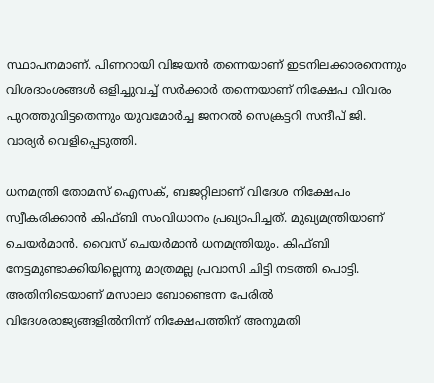സ്ഥാപനമാണ്. പിണറായി വിജയന്‍ തന്നെയാണ് ഇടനിലക്കാരനെന്നും വിശദാംശങ്ങള്‍ ഒളിച്ചുവച്ച് സര്‍ക്കാര്‍ തന്നെയാണ് നിക്ഷേപ വിവരം പുറത്തുവിട്ടതെന്നും യുവമോര്‍ച്ച ജനറല്‍ സെക്രട്ടറി സന്ദീപ് ജി. വാര്യര്‍ വെളിപ്പെടുത്തി.

ധനമന്ത്രി തോമസ് ഐസക്, ബജറ്റിലാണ് വിദേശ നിക്ഷേപം സ്വീകരിക്കാന്‍ കിഫ്ബി സംവിധാനം പ്രഖ്യാപിച്ചത്. മുഖ്യമന്ത്രിയാണ് ചെയര്‍മാന്‍. വൈസ് ചെയര്‍മാന്‍ ധനമന്ത്രിയും. കിഫ്ബി  നേട്ടമുണ്ടാക്കിയില്ലെന്നു മാത്രമല്ല പ്രവാസി ചിട്ടി നടത്തി പൊട്ടി. അതിനിടെയാണ് മസാലാ ബോണ്ടെന്ന പേരില്‍ വിദേശരാജ്യങ്ങളില്‍നിന്ന് നിക്ഷേപത്തിന് അനുമതി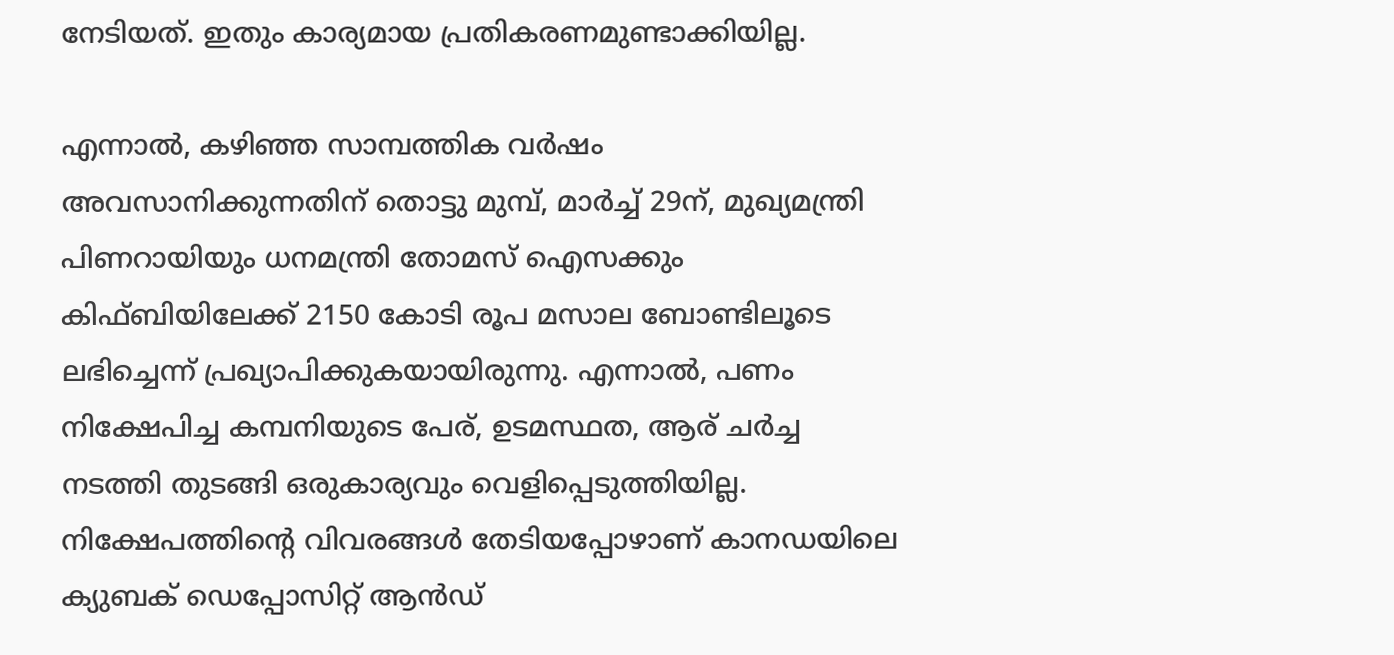നേടിയത്. ഇതും കാര്യമായ പ്രതികരണമുണ്ടാക്കിയില്ല.

എന്നാല്‍, കഴിഞ്ഞ സാമ്പത്തിക വര്‍ഷം അവസാനിക്കുന്നതിന് തൊട്ടു മുമ്പ്, മാര്‍ച്ച് 29ന്, മുഖ്യമന്ത്രി പിണറായിയും ധനമന്ത്രി തോമസ് ഐസക്കും കിഫ്ബിയിലേക്ക് 2150 കോടി രൂപ മസാല ബോണ്ടിലൂടെ ലഭിച്ചെന്ന് പ്രഖ്യാപിക്കുകയായിരുന്നു. എന്നാല്‍, പണം നിക്ഷേപിച്ച കമ്പനിയുടെ പേര്, ഉടമസ്ഥത, ആര് ചര്‍ച്ച നടത്തി തുടങ്ങി ഒരുകാര്യവും വെളിപ്പെടുത്തിയില്ല. നിക്ഷേപത്തിന്റെ വിവരങ്ങള്‍ തേടിയപ്പോഴാണ് കാനഡയിലെ  ക്യുബക് ഡെപ്പോസിറ്റ് ആന്‍ഡ്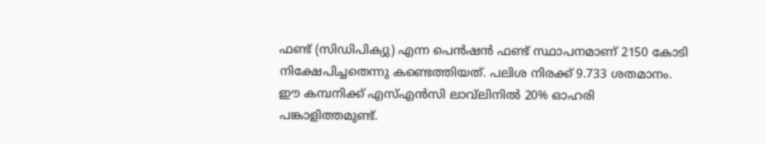ഫണ്ട് (സിഡിപിക്യു) എന്ന പെന്‍ഷന്‍ ഫണ്ട് സ്ഥാപനമാണ് 2150 കോടി നിക്ഷേപിച്ചതെന്നു കണ്ടെത്തിയത്. പലിശ നിരക്ക് 9.733 ശതമാനം. ഈ കമ്പനിക്ക് എസ്എന്‍സി ലാവ്‌ലിനില്‍ 20% ഓഹരി പങ്കാളിത്തമുണ്ട്.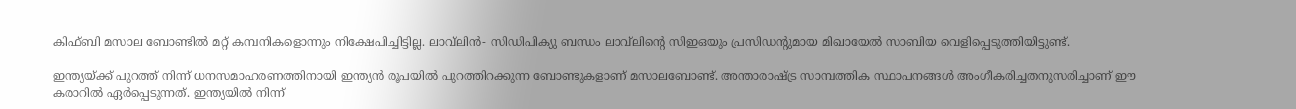കിഫ്ബി മസാല ബോണ്ടില്‍ മറ്റ് കമ്പനികളൊന്നും നിക്ഷേപിച്ചിട്ടില്ല. ലാവ്‌ലിന്‍- സിഡിപിക്യു ബന്ധം ലാവ്‌ലിന്റെ സിഇഒയും പ്രസിഡന്റുമായ മിഖായേല്‍ സാബിയ വെളിപ്പെടുത്തിയിട്ടുണ്ട്.

ഇന്ത്യയ്‌ക്ക് പുറത്ത് നിന്ന് ധനസമാഹരണത്തിനായി ഇന്ത്യന്‍ രൂപയില്‍ പുറത്തിറക്കുന്ന ബോണ്ടുകളാണ് മസാലബോണ്ട്. അന്താരാഷ്‌ട്ര സാമ്പത്തിക സ്ഥാപനങ്ങള്‍ അംഗീകരിച്ചതനുസരിച്ചാണ് ഈ കരാറില്‍ ഏര്‍പ്പെടുന്നത്. ഇന്ത്യയില്‍ നിന്ന്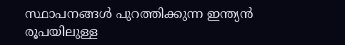സ്ഥാപനങ്ങള്‍ പുറത്തിക്കുന്ന ഇന്ത്യന്‍ രൂപയിലുള്ള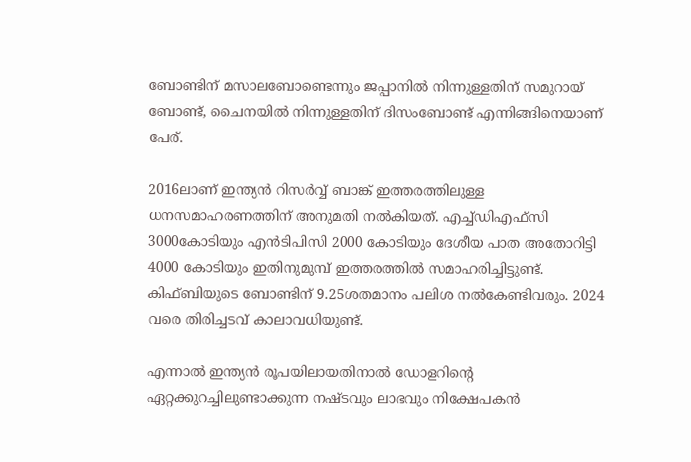ബോണ്ടിന് മസാലബോണ്ടെന്നും ജപ്പാനില്‍ നിന്നുള്ളതിന് സമുറായ് ബോണ്ട്, ചൈനയില്‍ നിന്നുള്ളതിന് ദിസംബോണ്ട് എന്നിങ്ങിനെയാണ് പേര്.

2016ലാണ് ഇന്ത്യന്‍ റിസര്‍വ്വ് ബാങ്ക് ഇത്തരത്തിലുള്ള ധനസമാഹരണത്തിന് അനുമതി നല്‍കിയത്. എച്ച്ഡിഎഫ്‌സി 3000കോടിയും എന്‍ടിപിസി 2000 കോടിയും ദേശീയ പാത അതോറിട്ടി 4000 കോടിയും ഇതിനുമുമ്പ് ഇത്തരത്തില്‍ സമാഹരിച്ചിട്ടുണ്ട്. കിഫ്ബിയുടെ ബോണ്ടിന് 9.25ശതമാനം പലിശ നല്‍കേണ്ടിവരും. 2024 വരെ തിരിച്ചടവ് കാലാവധിയുണ്ട്.

എന്നാല്‍ ഇന്ത്യന്‍ രൂപയിലായതിനാല്‍ ഡോളറിന്റെ ഏറ്റക്കുറച്ചിലുണ്ടാക്കുന്ന നഷ്ടവും ലാഭവും നിക്ഷേപകന്‍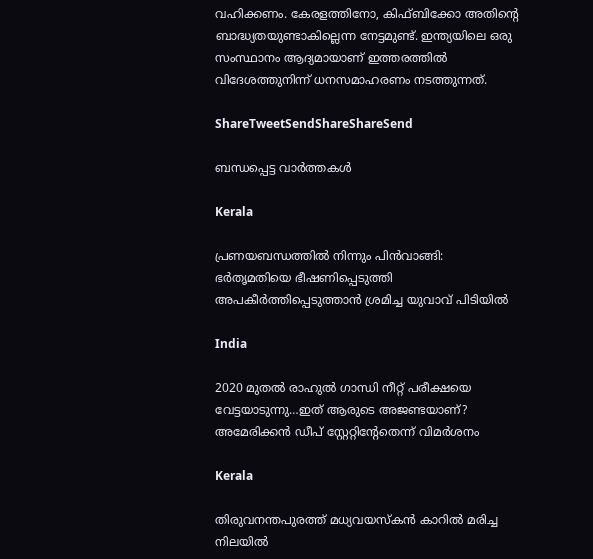വഹിക്കണം. കേരളത്തിനോ, കിഫ്ബിക്കോ അതിന്റെ ബാദ്ധ്യതയുണ്ടാകില്ലെന്ന നേട്ടമുണ്ട്. ഇന്ത്യയിലെ ഒരു സംസ്ഥാനം ആദ്യമായാണ് ഇത്തരത്തില്‍ വിദേശത്തുനിന്ന് ധനസമാഹരണം നടത്തുന്നത്.

ShareTweetSendShareShareSend

ബന്ധപ്പെട്ട വാര്‍ത്തകള്‍

Kerala

പ്രണയബന്ധത്തില്‍ നിന്നും പിന്‍വാങ്ങി: ഭര്‍തൃമതിയെ ഭീഷണിപ്പെടുത്തി അപകീര്‍ത്തിപ്പെടുത്താന്‍ ശ്രമിച്ച യുവാവ് പിടിയില്‍

India

2020 മുതല്‍ രാഹുല്‍ ഗാന്ധി നീറ്റ് പരീക്ഷയെ വേട്ടയാടുന്നു…ഇത് ആരുടെ അജണ്ടയാണ്? അമേരിക്കന്‍ ഡീപ് സ്റ്റേറ്റിന്‍റേതെന്ന് വിമര്‍ശനം

Kerala

തിരുവനന്തപുരത്ത് മധ്യവയസ്‌കന്‍ കാറില്‍ മരിച്ച നിലയില്‍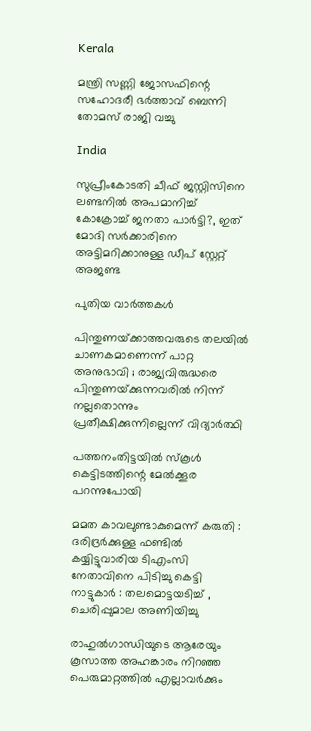Kerala

മന്ത്രി സണ്ണി ജോസഫിന്റെ സഹോദരീ ഭര്‍ത്താവ് ബെന്നി തോമസ് രാജി വച്ചു

India

സുപ്രീംകോടതി ചീഫ് ജസ്റ്റിസിനെ ലണ്ടനില്‍ അപമാനിച്ച് കോക്രോച്ച് ജനതാ പാര്‍ട്ടി?, ഇത് മോദി സര്‍ക്കാരിനെ അട്ടിമറിക്കാനുള്ള ഡീപ് സ്റ്റേറ്റ് അജണ്ട

പുതിയ വാര്‍ത്തകള്‍

പിന്തുണയ്‌ക്കാത്തവരുടെ തലയിൽ ചാണകമാണെന്ന് പാറ്റ അനുഭാവി ; രാജ്യവിരുദ്ധരെ പിന്തുണയ്‌ക്കുന്നവരിൽ നിന്ന് നല്ലതൊന്നും പ്രതീക്ഷിക്കുന്നില്ലെന്ന് വിദ്യാർത്ഥി

പത്തനംതിട്ടയില്‍ സ്‌കൂള്‍ കെട്ടിടത്തിന്റെ മേല്‍ക്കൂര പറന്നുപോയി

മമത കാവലുണ്ടാകുമെന്ന് കരുതി : ദരിദ്രർക്കുള്ള ഫണ്ടിൽ കയ്യിട്ടുവാരിയ ടിഎംസി നേതാവിനെ പിടിച്ചു കെട്ടി നാട്ടുകാർ : തലമൊട്ടയടിച്ച് , ചെരിപ്പുമാല അണിയിച്ചു

രാഹുല്‍ഗാന്ധിയുടെ ആരേയും കൂസാത്ത അഹങ്കാരം നിറഞ്ഞ പെരുമാറ്റത്തില്‍ എല്ലാവര്‍ക്കും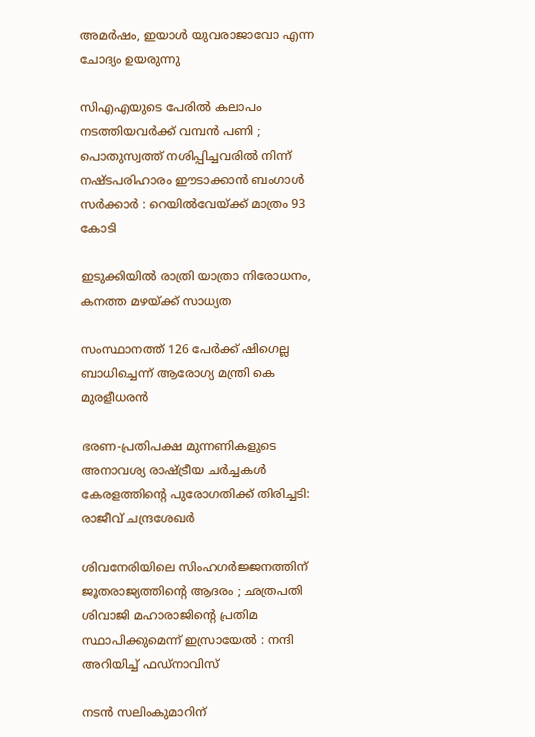അമര്‍ഷം, ഇയാള്‍ യുവരാജാവോ എന്ന ചോദ്യം ഉയരുന്നു

സിഎഎയുടെ പേരിൽ കലാപം നടത്തിയവർക്ക് വമ്പൻ പണി ; പൊതുസ്വത്ത് നശിപ്പിച്ചവരിൽ നിന്ന് നഷ്ടപരിഹാരം ഈടാക്കാൻ ബംഗാൾ സർക്കാർ : റെയിൽവേയ്‌ക്ക് മാത്രം 93 കോടി

ഇടുക്കിയില്‍ രാത്രി യാത്രാ നിരോധനം, കനത്ത മഴയ്‌ക്ക് സാധ്യത

സംസ്ഥാനത്ത് 126 പേര്‍ക്ക് ഷിഗെല്ല ബാധിച്ചെന്ന് ആരോഗ്യ മന്ത്രി കെ മുരളീധരന്‍

ഭരണ-പ്രതിപക്ഷ മുന്നണികളുടെ അനാവശ്യ രാഷ്‌ട്രീയ ചർച്ചകൾ കേരളത്തിന്റെ പുരോഗതിക്ക് തിരിച്ചടി: രാജീവ് ചന്ദ്രശേഖർ

ശിവനേരിയിലെ സിംഹഗർജ്ജനത്തിന് ജൂതരാജ്യത്തിന്റെ ആദരം ; ഛത്രപതി ശിവാജി മഹാരാജിന്റെ പ്രതിമ സ്ഥാപിക്കുമെന്ന് ഇസ്രായേൽ : നന്ദി അറിയിച്ച് ഫഡ്നാവിസ്

നടന്‍ സലിംകുമാറിന്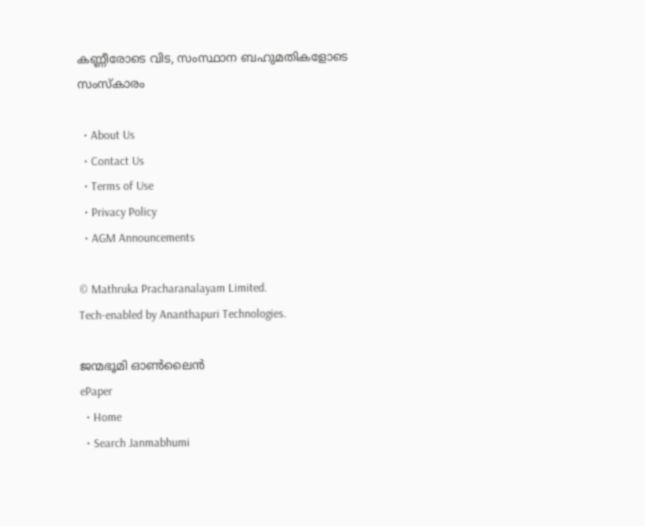കണ്ണീരോടെ വിട, സംസ്ഥാന ബഹുമതികളോടെ സംസ്‌കാരം

  • About Us
  • Contact Us
  • Terms of Use
  • Privacy Policy
  • AGM Announcements

© Mathruka Pracharanalayam Limited.
Tech-enabled by Ananthapuri Technologies.

ജന്മഭൂമി ഓണ്‍ലൈന്‍
ePaper
  • Home
  • Search Janmabhumi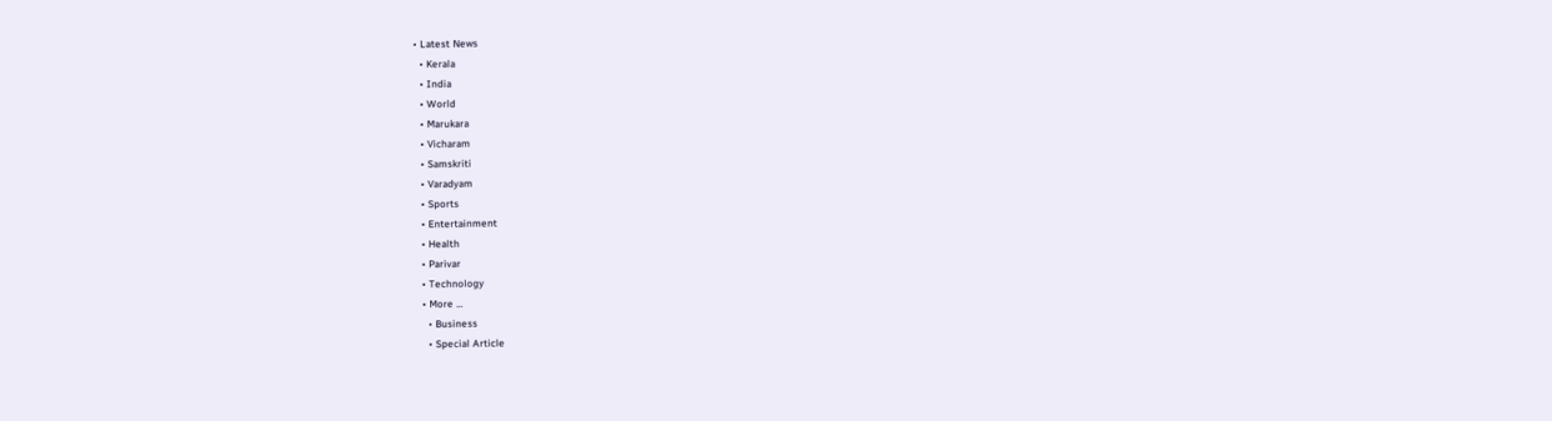• Latest News
  • Kerala
  • India
  • World
  • Marukara
  • Vicharam
  • Samskriti
  • Varadyam
  • Sports
  • Entertainment
  • Health
  • Parivar
  • Technology
  • More …
    • Business
    • Special Article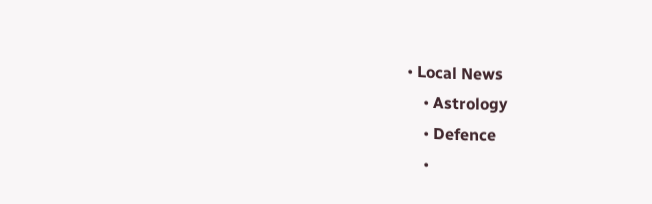• Local News
    • Astrology
    • Defence
    •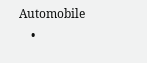Automobile
    •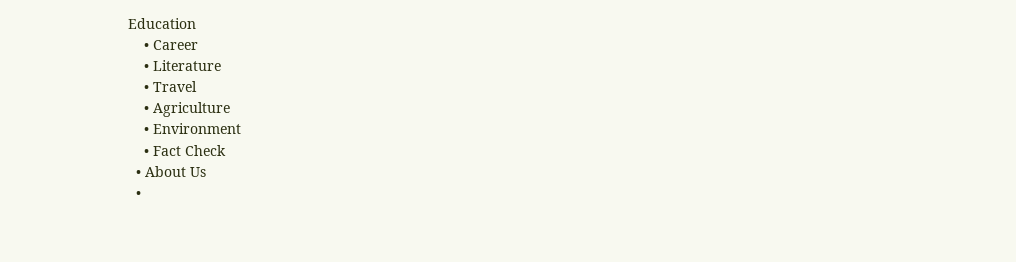Education
    • Career
    • Literature
    • Travel
    • Agriculture
    • Environment
    • Fact Check
  • About Us
  •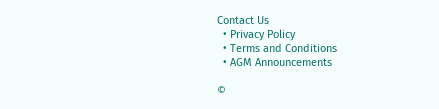Contact Us
  • Privacy Policy
  • Terms and Conditions
  • AGM Announcements

©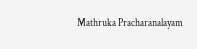Mathruka Pracharanalayam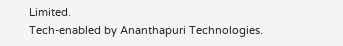Limited.
Tech-enabled by Ananthapuri Technologies.